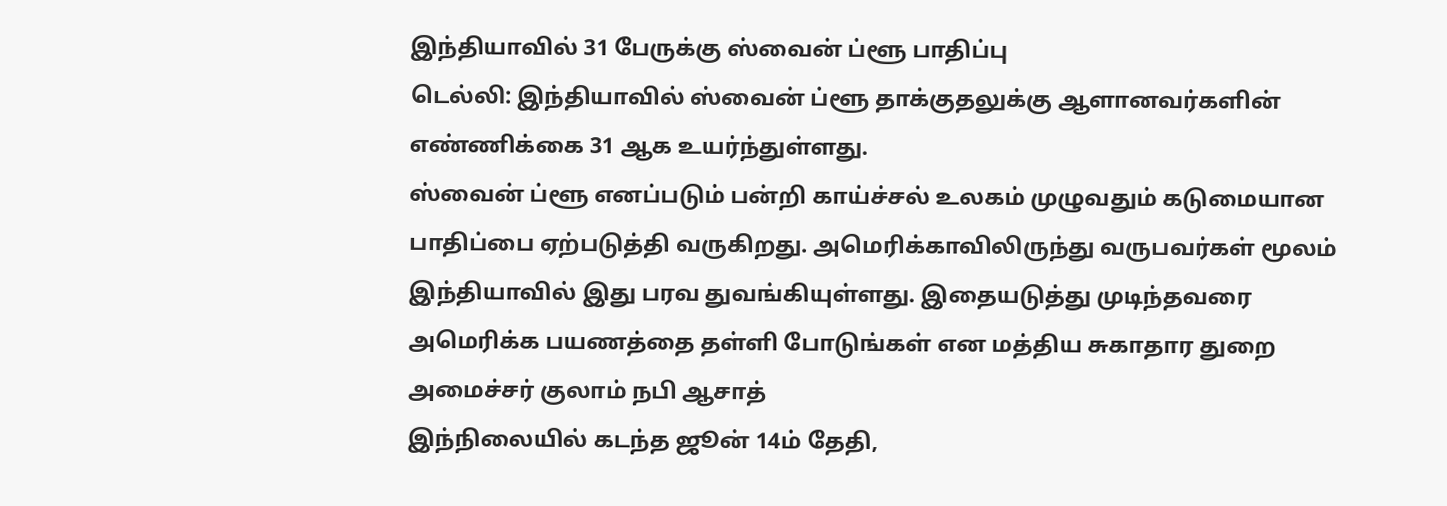இந்தியாவில் 31 பேருக்கு ஸ்வைன் ப்ளூ பாதிப்பு
டெல்லி: இந்தியாவில் ஸ்வைன் ப்ளூ தாக்குதலுக்கு ஆளானவர்களின் எண்ணிக்கை 31 ஆக உயர்ந்துள்ளது.
ஸ்வைன் ப்ளூ எனப்படும் பன்றி காய்ச்சல் உலகம் முழுவதும் கடுமையான பாதிப்பை ஏற்படுத்தி வருகிறது. அமெரிக்காவிலிருந்து வருபவர்கள் மூலம் இந்தியாவில் இது பரவ துவங்கியுள்ளது. இதையடுத்து முடிந்தவரை அமெரிக்க பயணத்தை தள்ளி போடுங்கள் என மத்திய சுகாதார துறை அமைச்சர் குலாம் நபி ஆசாத்
இந்நிலையில் கடந்த ஜூன் 14ம் தேதி,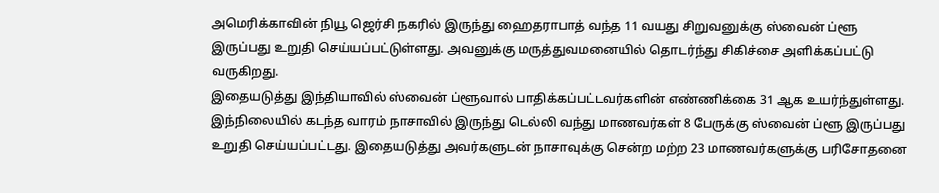அமெரிக்காவின் நியூ ஜெர்சி நகரில் இருந்து ஹைதராபாத் வந்த 11 வயது சிறுவனுக்கு ஸ்வைன் ப்ளூ இருப்பது உறுதி செய்யப்பட்டுள்ளது. அவனுக்கு மருத்துவமனையில் தொடர்ந்து சிகிச்சை அளிக்கப்பட்டு வருகிறது.
இதையடுத்து இந்தியாவில் ஸ்வைன் ப்ளூவால் பாதிக்கப்பட்டவர்களின் எண்ணிக்கை 31 ஆக உயர்ந்துள்ளது.
இந்நிலையில் கடந்த வாரம் நாசாவில் இருந்து டெல்லி வந்து மாணவர்கள் 8 பேருக்கு ஸ்வைன் ப்ளூ இருப்பது உறுதி செய்யப்பட்டது. இதையடுத்து அவர்களுடன் நாசாவுக்கு சென்ற மற்ற 23 மாணவர்களுக்கு பரிசோதனை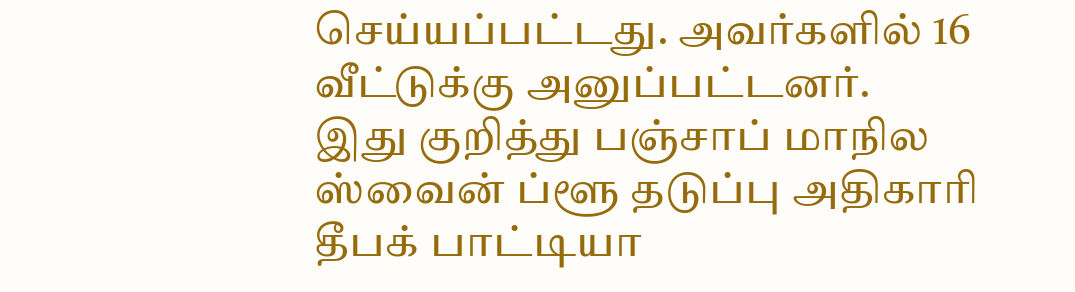செய்யப்பட்டது. அவர்களில் 16 வீட்டுக்கு அனுப்பட்டனர்.
இது குறித்து பஞ்சாப் மாநில ஸ்வைன் ப்ளூ தடுப்பு அதிகாரி தீபக் பாட்டியா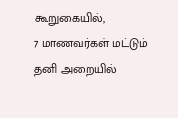கூறுகையில்,
7 மாணவர்கள் மட்டும் தனி அறையில்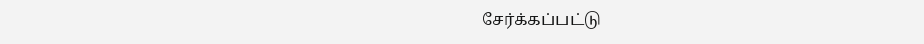சேர்க்கப்பட்டு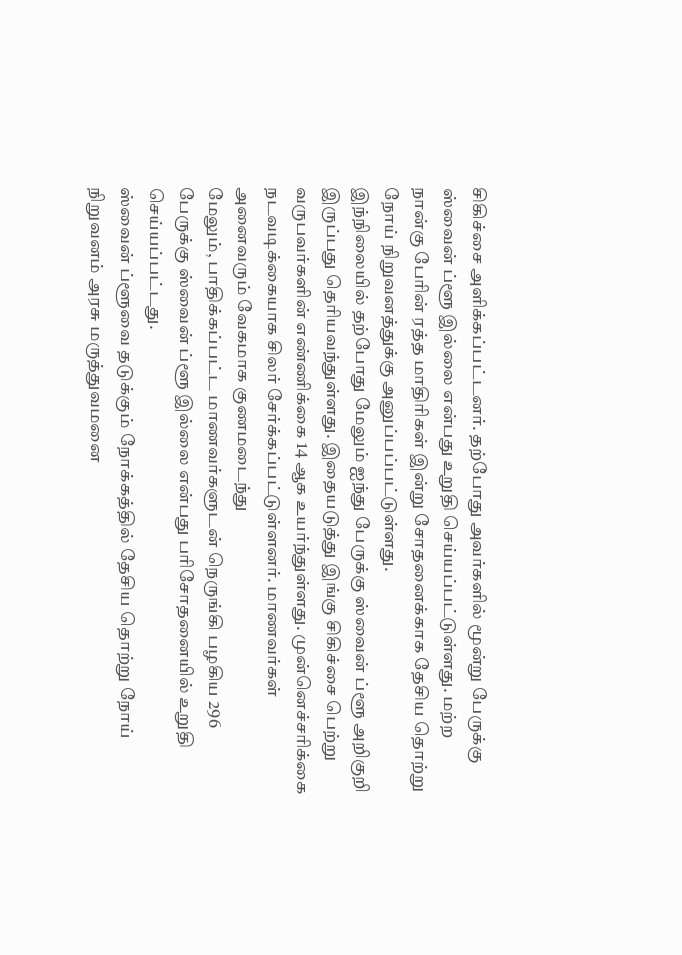சிகிச்சை அளிக்கப்பட்டனர். தற்போது அவர்களில் மூன்று பேருக்கு ஸ்வைன் ப்ளூ இல்லை என்பது உறுதி செய்யப்பட்டுள்ளது. மற்ற நான்கு பேரின் ரத்த மாதிரிகள் இன்று சோதனைக்காக தேசிய தொற்று நோய் நிறுவனத்துக்கு அனுப்பப்பட்டுள்ளது.
இந்நிலையில் தற்போது மேலும் ஐந்து பேருக்கு ஸ்வைன் ப்ளூ அறிகுறி இருப்பது தெரியவந்துள்ளது. இதையடுத்து இங்கு சிகிச்சை பெற்று வருபவர்களின் எண்ணிக்கை 14 ஆக உயர்ந்துள்ளது. முன்னெச்சரிக்கை நடவடிக்கையாக சிலர் சேர்க்கப்பட்டுள்ளனர். மாணவர்கள் அனைவரும் வேகமாக குணமடைந்து
மேலும், பாதிக்கப்பட்ட மாணவர்களுடன் நெருங்கி பழகிய 296 பேருக்கு ஸ்வைன் ப்ளூ இல்லை என்பது பரிசோதனையில் உறுதி செய்யப்பட்டது.
ஸ்வைன் ப்ளூவை தடுக்கும் நோக்கத்தில் தேசிய தொற்று நோய் நிறுவனம் அரசு மருத்துவமனை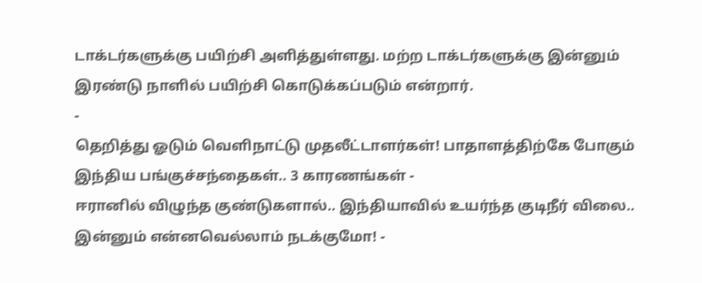டாக்டர்களுக்கு பயிற்சி அளித்துள்ளது. மற்ற டாக்டர்களுக்கு இன்னும் இரண்டு நாளில் பயிற்சி கொடுக்கப்படும் என்றார்.
-
தெறித்து ஓடும் வெளிநாட்டு முதலீட்டாளர்கள்! பாதாளத்திற்கே போகும் இந்திய பங்குச்சந்தைகள்.. 3 காரணங்கள் -
ஈரானில் விழுந்த குண்டுகளால்.. இந்தியாவில் உயர்ந்த குடிநீர் விலை.. இன்னும் என்னவெல்லாம் நடக்குமோ! -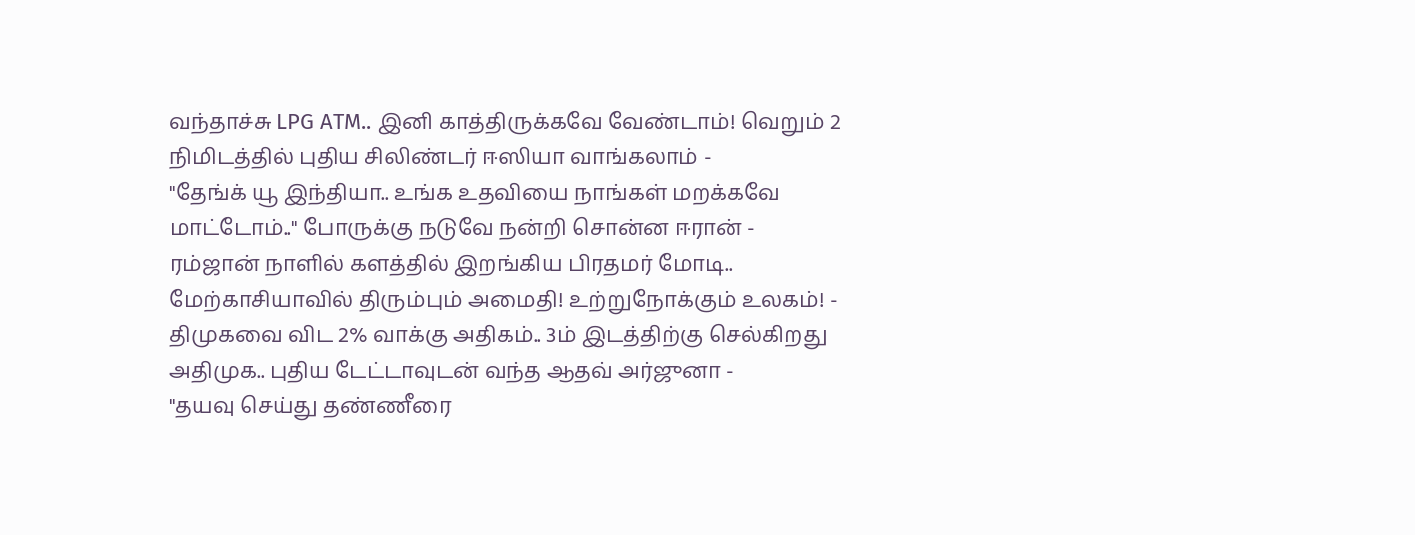வந்தாச்சு LPG ATM.. இனி காத்திருக்கவே வேண்டாம்! வெறும் 2 நிமிடத்தில் புதிய சிலிண்டர் ஈஸியா வாங்கலாம் -
"தேங்க் யூ இந்தியா.. உங்க உதவியை நாங்கள் மறக்கவே மாட்டோம்.." போருக்கு நடுவே நன்றி சொன்ன ஈரான் -
ரம்ஜான் நாளில் களத்தில் இறங்கிய பிரதமர் மோடி.. மேற்காசியாவில் திரும்பும் அமைதி! உற்றுநோக்கும் உலகம்! -
திமுகவை விட 2% வாக்கு அதிகம்.. 3ம் இடத்திற்கு செல்கிறது அதிமுக.. புதிய டேட்டாவுடன் வந்த ஆதவ் அர்ஜுனா -
"தயவு செய்து தண்ணீரை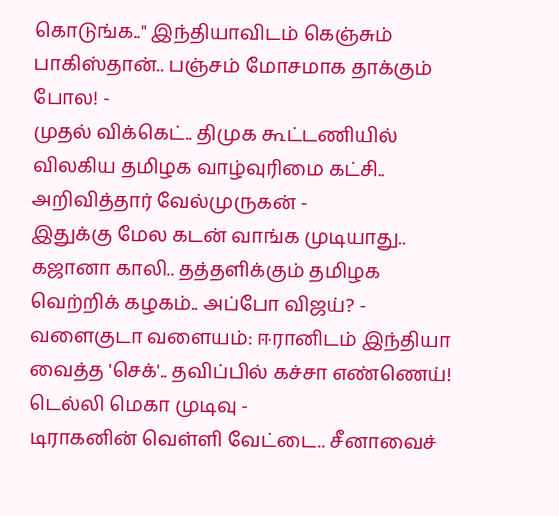கொடுங்க.." இந்தியாவிடம் கெஞ்சும் பாகிஸ்தான்.. பஞ்சம் மோசமாக தாக்கும் போல! -
முதல் விக்கெட்.. திமுக கூட்டணியில் விலகிய தமிழக வாழ்வுரிமை கட்சி.. அறிவித்தார் வேல்முருகன் -
இதுக்கு மேல கடன் வாங்க முடியாது.. கஜானா காலி.. தத்தளிக்கும் தமிழக வெற்றிக் கழகம்.. அப்போ விஜய்? -
வளைகுடா வளையம்: ஈரானிடம் இந்தியா வைத்த 'செக்'.. தவிப்பில் கச்சா எண்ணெய்! டெல்லி மெகா முடிவு -
டிராகனின் வெள்ளி வேட்டை.. சீனாவைச்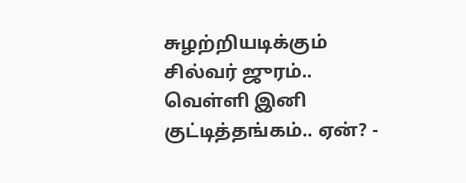சுழற்றியடிக்கும் சில்வர் ஜுரம்.. வெள்ளி இனி குட்டித்தங்கம்.. ஏன்? -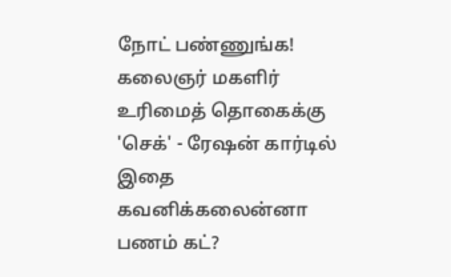நோட் பண்ணுங்க! கலைஞர் மகளிர் உரிமைத் தொகைக்கு 'செக்' - ரேஷன் கார்டில் இதை கவனிக்கலைன்னா பணம் கட்?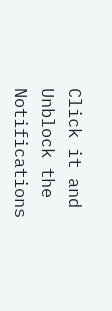Click it and Unblock the Notifications